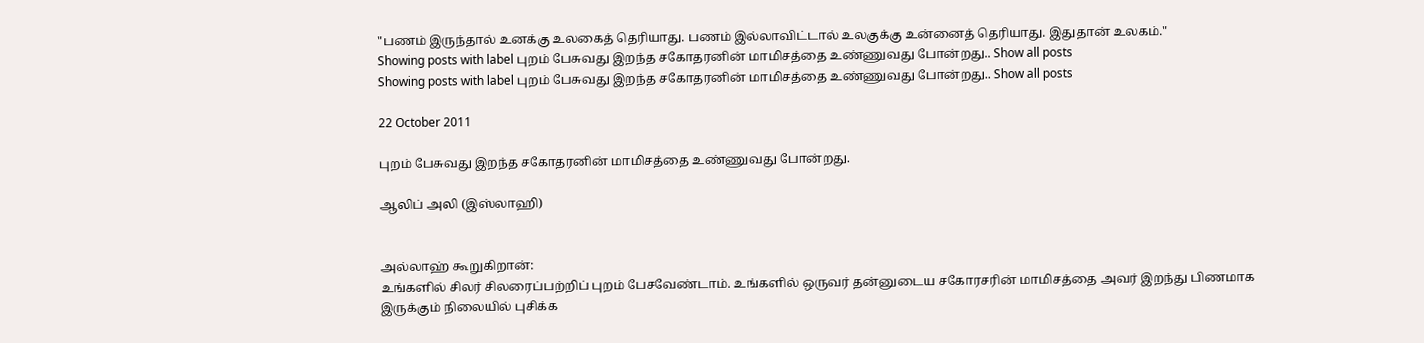"பணம் இருந்தால் உனக்கு உலகைத் தெரியாது. பணம் இல்லாவிட்டால் உலகுக்கு உன்னைத் தெரியாது. இதுதான் உலகம்."
Showing posts with label புறம் பேசுவது இறந்த சகோதரனின் மாமிசத்தை உண்ணுவது போன்றது.. Show all posts
Showing posts with label புறம் பேசுவது இறந்த சகோதரனின் மாமிசத்தை உண்ணுவது போன்றது.. Show all posts

22 October 2011

புறம் பேசுவது இறந்த சகோதரனின் மாமிசத்தை உண்ணுவது போன்றது.

ஆலிப் அலி (இஸ்லாஹி)


அல்லாஹ் கூறுகிறான்:
உங்களில் சிலர் சிலரைப்பற்றிப் புறம் பேசவேண்டாம். உங்களில் ஒருவர் தன்னுடைய சகோரசரின் மாமிசத்தை அவர் இறந்து பிணமாக இருக்கும் நிலையில் புசிக்க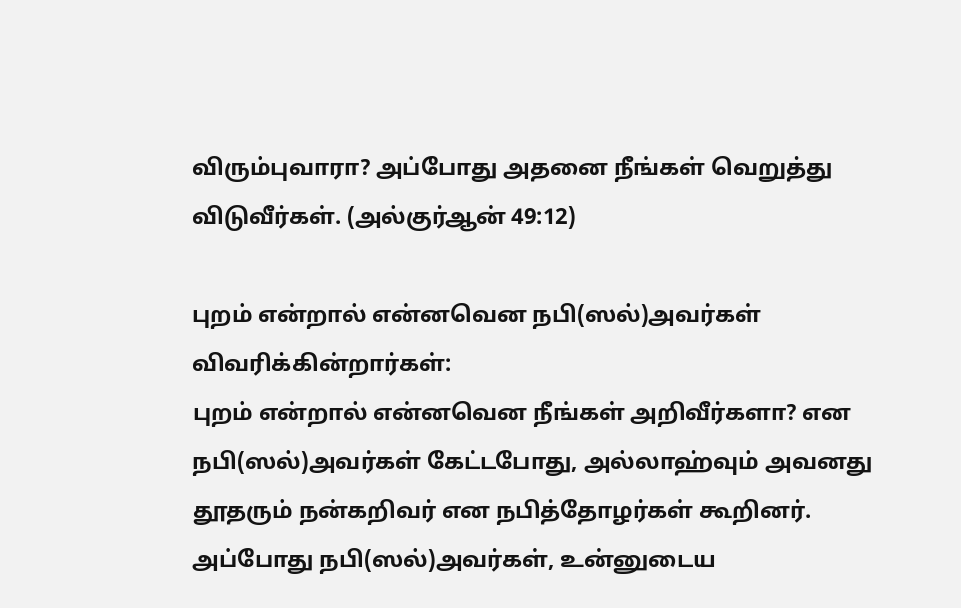விரும்புவாரா? அப்போது அதனை நீங்கள் வெறுத்து விடுவீர்கள். (அல்குர்ஆன் 49:12)

புறம் என்றால் என்னவென நபி(ஸல்)அவர்கள் விவரிக்கின்றார்கள்:
புறம் என்றால் என்னவென நீங்கள் அறிவீர்களா? என நபி(ஸல்)அவர்கள் கேட்டபோது, அல்லாஹ்வும் அவனது தூதரும் நன்கறிவர் என நபித்தோழர்கள் கூறினர். அப்போது நபி(ஸல்)அவர்கள், உன்னுடைய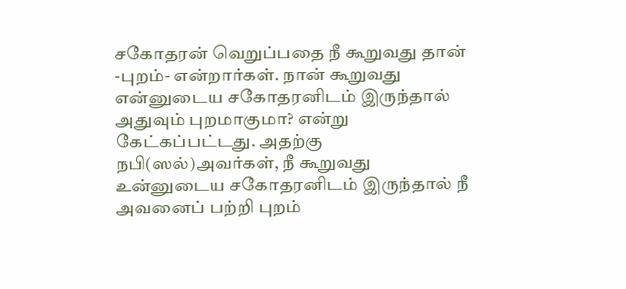சகோதரன் வெறுப்பதை நீ கூறுவது தான் -புறம்- என்றார்கள். நான் கூறுவது என்னுடைய சகோதரனிடம் இருந்தால் அதுவும் புறமாகுமா? என்று கேட்கப்பட்டது. அதற்கு நபி(ஸல்)அவர்கள், நீ கூறுவது உன்னுடைய சகோதரனிடம் இருந்தால் நீ அவனைப் பற்றி புறம்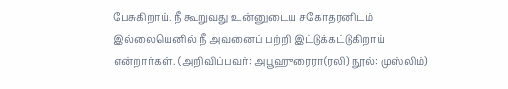பேசுகிறாய். நீ கூறுவது உன்னுடைய சகோதரனிடம் இல்லையெனில் நீ அவனைப் பற்றி இட்டுக்கட்டுகிறாய் என்றார்கள். (அறிவிப்பவர்: அபூஹுரைரா(ரலி) நூல்: முஸ்லிம்)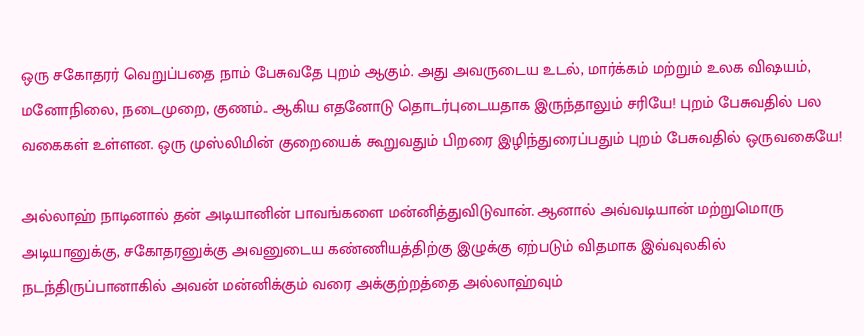ஒரு சகோதரர் வெறுப்பதை நாம் பேசுவதே புறம் ஆகும். அது அவருடைய உடல், மார்க்கம் மற்றும் உலக விஷயம், மனோநிலை, நடைமுறை, குணம்.. ஆகிய எதனோடு தொடர்புடையதாக இருந்தாலும் சரியே! புறம் பேசுவதில் பல வகைகள் உள்ளன. ஒரு முஸ்லிமின் குறையைக் கூறுவதும் பிறரை இழிந்துரைப்பதும் புறம் பேசுவதில் ஒருவகையே!

அல்லாஹ் நாடினால் தன் அடியானின் பாவங்களை மன்னித்துவிடுவான். ஆனால் அவ்வடியான் மற்றுமொரு அடியானுக்கு, சகோதரனுக்கு அவனுடைய கண்ணியத்திற்கு இழுக்கு ஏற்படும் விதமாக இவ்வுலகில் நடந்திருப்பானாகில் அவன் மன்னிக்கும் வரை அக்குற்றத்தை அல்லாஹ்வும்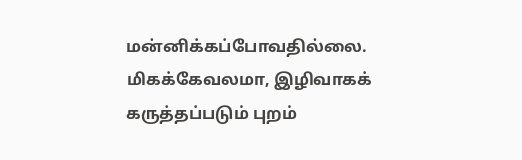மன்னிக்கப்போவதில்லை. மிகக்கேவலமா, இழிவாகக் கருத்தப்படும் புறம்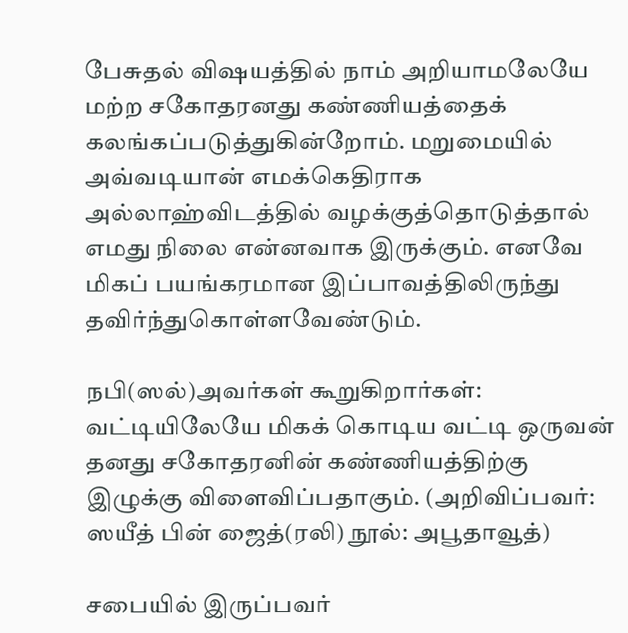பேசுதல் விஷயத்தில் நாம் அறியாமலேயே மற்ற சகோதரனது கண்ணியத்தைக் கலங்கப்படுத்துகின்றோம். மறுமையில் அவ்வடியான் எமக்கெதிராக அல்லாஹ்விடத்தில் வழக்குத்தொடுத்தால் எமது நிலை என்னவாக இருக்கும். எனவே மிகப் பயங்கரமான இப்பாவத்திலிருந்து தவிர்ந்துகொள்ளவேண்டும்.

நபி(ஸல்)அவர்கள் கூறுகிறார்கள்: வட்டியிலேயே மிகக் கொடிய வட்டி ஒருவன் தனது சகோதரனின் கண்ணியத்திற்கு இழுக்கு விளைவிப்பதாகும். (அறிவிப்பவர்: ஸயீத் பின் ஜைத்(ரலி) நூல்: அபூதாவூத்)

சபையில் இருப்பவர்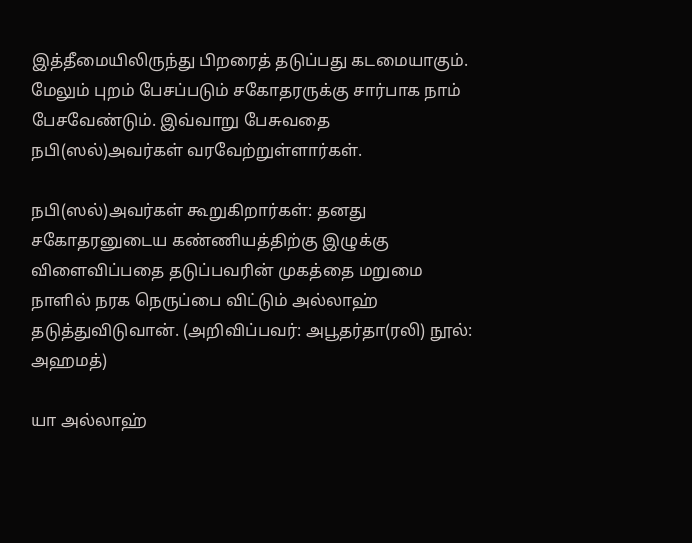இத்தீமையிலிருந்து பிறரைத் தடுப்பது கடமையாகும். மேலும் புறம் பேசப்படும் சகோதரருக்கு சார்பாக நாம் பேசவேண்டும். இவ்வாறு பேசுவதை நபி(ஸல்)அவர்கள் வரவேற்றுள்ளார்கள்.

நபி(ஸல்)அவர்கள் கூறுகிறார்கள்: தனது சகோதரனுடைய கண்ணியத்திற்கு இழுக்கு விளைவிப்பதை தடுப்பவரின் முகத்தை மறுமை நாளில் நரக நெருப்பை விட்டும் அல்லாஹ் தடுத்துவிடுவான். (அறிவிப்பவர்: அபூதர்தா(ரலி) நூல்: அஹமத்)

யா அல்லாஹ்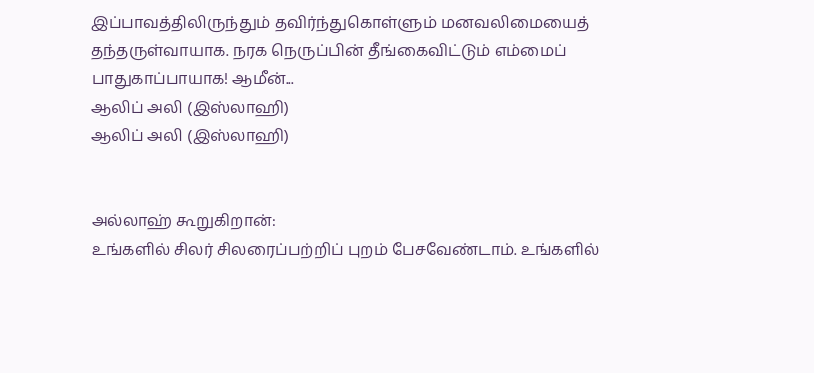இப்பாவத்திலிருந்தும் தவிர்ந்துகொள்ளும் மனவலிமையைத் தந்தருள்வாயாக. நரக நெருப்பின் தீங்கைவிட்டும் எம்மைப் பாதுகாப்பாயாக! ஆமீன்...
ஆலிப் அலி (இஸ்லாஹி)
ஆலிப் அலி (இஸ்லாஹி)


அல்லாஹ் கூறுகிறான்:
உங்களில் சிலர் சிலரைப்பற்றிப் புறம் பேசவேண்டாம். உங்களில்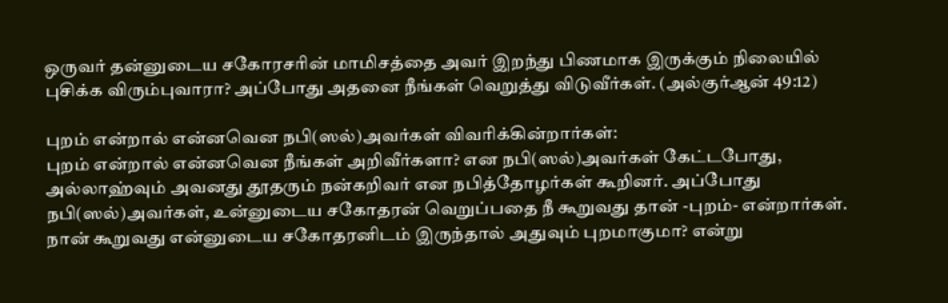ஒருவர் தன்னுடைய சகோரசரின் மாமிசத்தை அவர் இறந்து பிணமாக இருக்கும் நிலையில் புசிக்க விரும்புவாரா? அப்போது அதனை நீங்கள் வெறுத்து விடுவீர்கள். (அல்குர்ஆன் 49:12)

புறம் என்றால் என்னவென நபி(ஸல்)அவர்கள் விவரிக்கின்றார்கள்:
புறம் என்றால் என்னவென நீங்கள் அறிவீர்களா? என நபி(ஸல்)அவர்கள் கேட்டபோது, அல்லாஹ்வும் அவனது தூதரும் நன்கறிவர் என நபித்தோழர்கள் கூறினர். அப்போது நபி(ஸல்)அவர்கள், உன்னுடைய சகோதரன் வெறுப்பதை நீ கூறுவது தான் -புறம்- என்றார்கள். நான் கூறுவது என்னுடைய சகோதரனிடம் இருந்தால் அதுவும் புறமாகுமா? என்று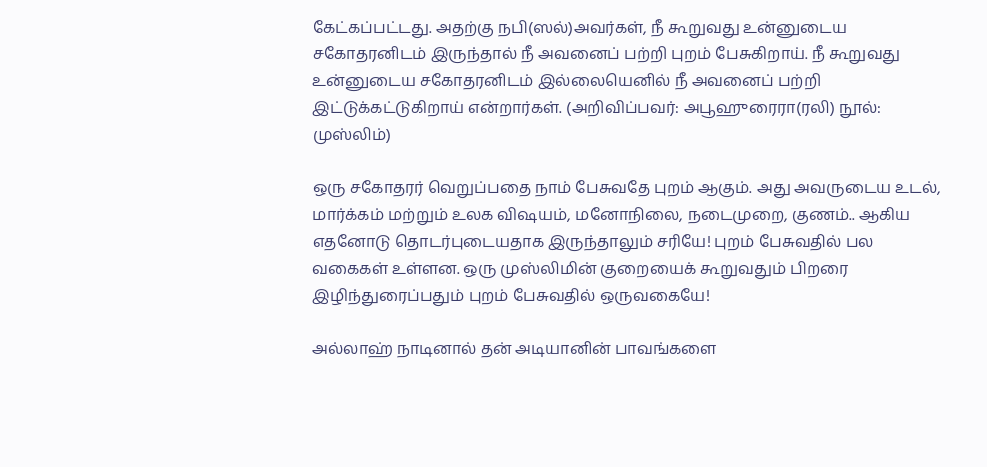கேட்கப்பட்டது. அதற்கு நபி(ஸல்)அவர்கள், நீ கூறுவது உன்னுடைய சகோதரனிடம் இருந்தால் நீ அவனைப் பற்றி புறம் பேசுகிறாய். நீ கூறுவது உன்னுடைய சகோதரனிடம் இல்லையெனில் நீ அவனைப் பற்றி இட்டுக்கட்டுகிறாய் என்றார்கள். (அறிவிப்பவர்: அபூஹுரைரா(ரலி) நூல்: முஸ்லிம்)

ஒரு சகோதரர் வெறுப்பதை நாம் பேசுவதே புறம் ஆகும். அது அவருடைய உடல், மார்க்கம் மற்றும் உலக விஷயம், மனோநிலை, நடைமுறை, குணம்.. ஆகிய எதனோடு தொடர்புடையதாக இருந்தாலும் சரியே! புறம் பேசுவதில் பல வகைகள் உள்ளன. ஒரு முஸ்லிமின் குறையைக் கூறுவதும் பிறரை இழிந்துரைப்பதும் புறம் பேசுவதில் ஒருவகையே!

அல்லாஹ் நாடினால் தன் அடியானின் பாவங்களை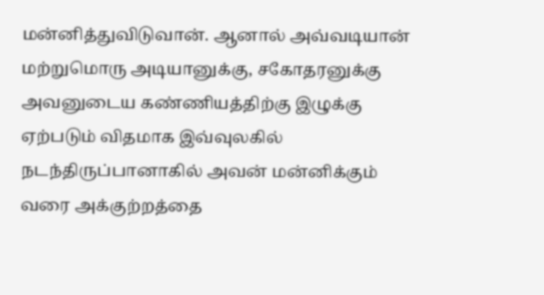மன்னித்துவிடுவான். ஆனால் அவ்வடியான் மற்றுமொரு அடியானுக்கு, சகோதரனுக்கு அவனுடைய கண்ணியத்திற்கு இழுக்கு ஏற்படும் விதமாக இவ்வுலகில் நடந்திருப்பானாகில் அவன் மன்னிக்கும் வரை அக்குற்றத்தை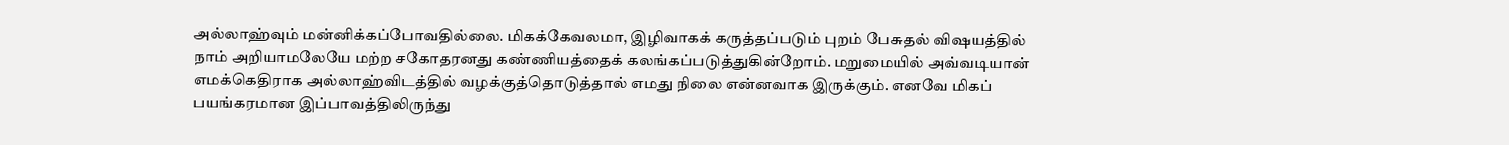அல்லாஹ்வும் மன்னிக்கப்போவதில்லை. மிகக்கேவலமா, இழிவாகக் கருத்தப்படும் புறம் பேசுதல் விஷயத்தில் நாம் அறியாமலேயே மற்ற சகோதரனது கண்ணியத்தைக் கலங்கப்படுத்துகின்றோம். மறுமையில் அவ்வடியான் எமக்கெதிராக அல்லாஹ்விடத்தில் வழக்குத்தொடுத்தால் எமது நிலை என்னவாக இருக்கும். எனவே மிகப் பயங்கரமான இப்பாவத்திலிருந்து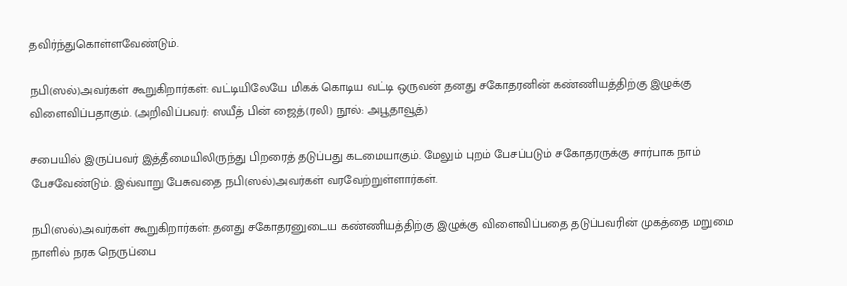தவிர்ந்துகொள்ளவேண்டும்.

நபி(ஸல்)அவர்கள் கூறுகிறார்கள்: வட்டியிலேயே மிகக் கொடிய வட்டி ஒருவன் தனது சகோதரனின் கண்ணியத்திற்கு இழுக்கு விளைவிப்பதாகும். (அறிவிப்பவர்: ஸயீத் பின் ஜைத்(ரலி) நூல்: அபூதாவூத்)

சபையில் இருப்பவர் இத்தீமையிலிருந்து பிறரைத் தடுப்பது கடமையாகும். மேலும் புறம் பேசப்படும் சகோதரருக்கு சார்பாக நாம் பேசவேண்டும். இவ்வாறு பேசுவதை நபி(ஸல்)அவர்கள் வரவேற்றுள்ளார்கள்.

நபி(ஸல்)அவர்கள் கூறுகிறார்கள்: தனது சகோதரனுடைய கண்ணியத்திற்கு இழுக்கு விளைவிப்பதை தடுப்பவரின் முகத்தை மறுமை நாளில் நரக நெருப்பை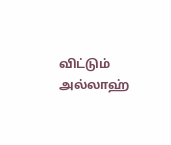விட்டும் அல்லாஹ்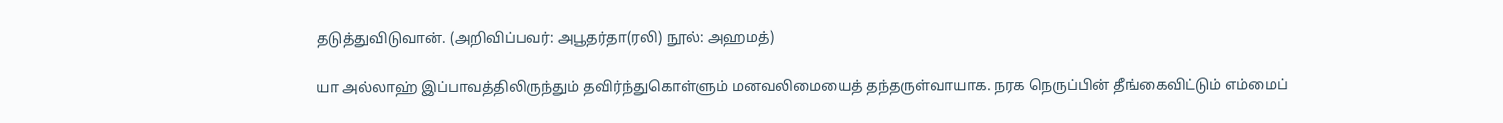தடுத்துவிடுவான். (அறிவிப்பவர்: அபூதர்தா(ரலி) நூல்: அஹமத்)

யா அல்லாஹ் இப்பாவத்திலிருந்தும் தவிர்ந்துகொள்ளும் மனவலிமையைத் தந்தருள்வாயாக. நரக நெருப்பின் தீங்கைவிட்டும் எம்மைப்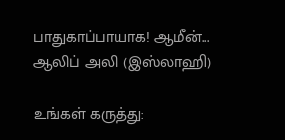பாதுகாப்பாயாக! ஆமீன்...
ஆலிப் அலி (இஸ்லாஹி)

உங்கள் கருத்து: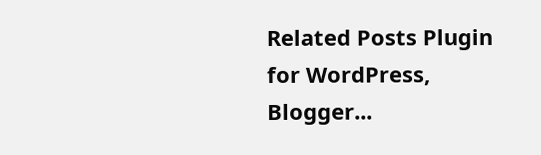Related Posts Plugin for WordPress, Blogger...